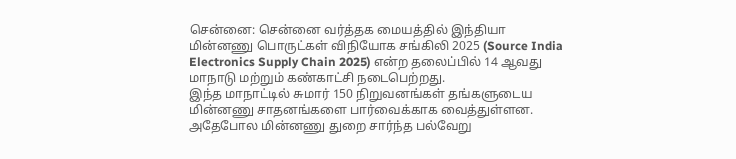சென்னை: சென்னை வர்த்தக மையத்தில் இந்தியா மின்னணு பொருட்கள் விநியோக சங்கிலி 2025 (Source India Electronics Supply Chain 2025) என்ற தலைப்பில் 14 ஆவது மாநாடு மற்றும் கண்காட்சி நடைபெற்றது.
இந்த மாநாட்டில் சுமார் 150 நிறுவனங்கள் தங்களுடைய மின்னணு சாதனங்களை பார்வைக்காக வைத்துள்ளன. அதேபோல மின்னணு துறை சார்ந்த பல்வேறு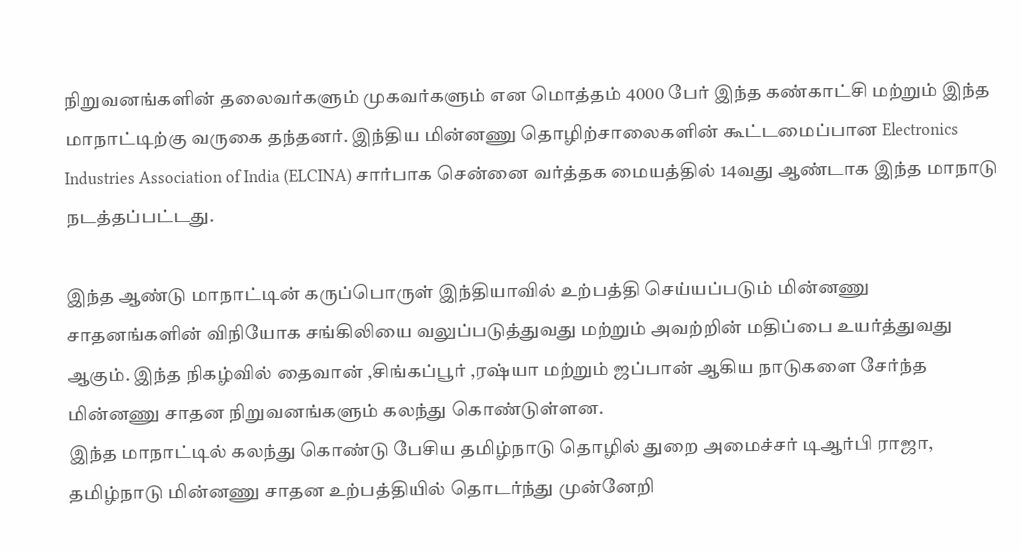நிறுவனங்களின் தலைவர்களும் முகவர்களும் என மொத்தம் 4000 பேர் இந்த கண்காட்சி மற்றும் இந்த மாநாட்டிற்கு வருகை தந்தனர். இந்திய மின்னணு தொழிற்சாலைகளின் கூட்டமைப்பான Electronics Industries Association of India (ELCINA) சார்பாக சென்னை வர்த்தக மையத்தில் 14வது ஆண்டாக இந்த மாநாடு நடத்தப்பட்டது.

இந்த ஆண்டு மாநாட்டின் கருப்பொருள் இந்தியாவில் உற்பத்தி செய்யப்படும் மின்னணு சாதனங்களின் விநியோக சங்கிலியை வலுப்படுத்துவது மற்றும் அவற்றின் மதிப்பை உயர்த்துவது ஆகும். இந்த நிகழ்வில் தைவான் ,சிங்கப்பூர் ,ரஷ்யா மற்றும் ஜப்பான் ஆகிய நாடுகளை சேர்ந்த மின்னணு சாதன நிறுவனங்களும் கலந்து கொண்டுள்ளன.
இந்த மாநாட்டில் கலந்து கொண்டு பேசிய தமிழ்நாடு தொழில் துறை அமைச்சர் டிஆர்பி ராஜா, தமிழ்நாடு மின்னணு சாதன உற்பத்தியில் தொடர்ந்து முன்னேறி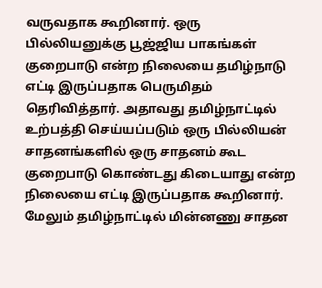வருவதாக கூறினார். ஒரு பில்லியனுக்கு பூஜ்ஜிய பாகங்கள் குறைபாடு என்ற நிலையை தமிழ்நாடு எட்டி இருப்பதாக பெருமிதம் தெரிவித்தார். அதாவது தமிழ்நாட்டில் உற்பத்தி செய்யப்படும் ஒரு பில்லியன் சாதனங்களில் ஒரு சாதனம் கூட குறைபாடு கொண்டது கிடையாது என்ற நிலையை எட்டி இருப்பதாக கூறினார்.
மேலும் தமிழ்நாட்டில் மின்னணு சாதன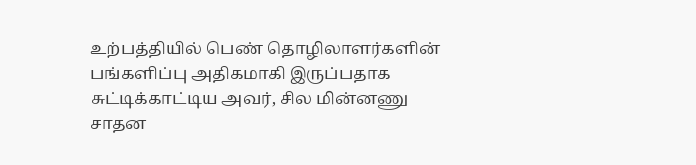உற்பத்தியில் பெண் தொழிலாளர்களின் பங்களிப்பு அதிகமாகி இருப்பதாக சுட்டிக்காட்டிய அவர், சில மின்னணு சாதன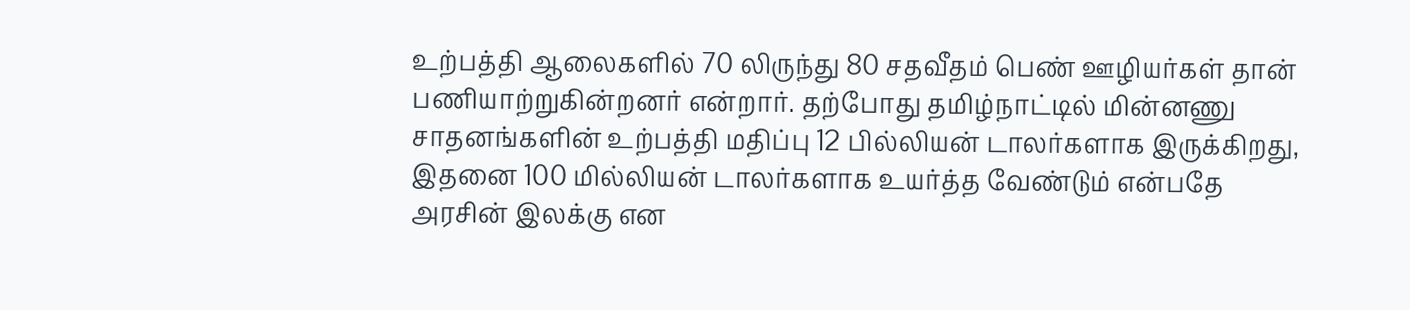உற்பத்தி ஆலைகளில் 70 லிருந்து 80 சதவீதம் பெண் ஊழியர்கள் தான் பணியாற்றுகின்றனர் என்றார். தற்போது தமிழ்நாட்டில் மின்னணு சாதனங்களின் உற்பத்தி மதிப்பு 12 பில்லியன் டாலர்களாக இருக்கிறது, இதனை 100 மில்லியன் டாலர்களாக உயர்த்த வேண்டும் என்பதே அரசின் இலக்கு என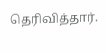தெரிவித்தார்.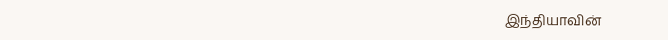இந்தியாவின்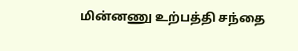மின்னணு உற்பத்தி சந்தை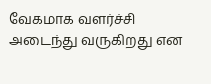வேகமாக வளர்ச்சி அடைந்து வருகிறது என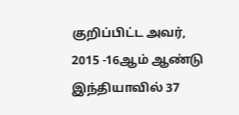குறிப்பிட்ட அவர், 2015 -16ஆம் ஆண்டு இந்தியாவில் 37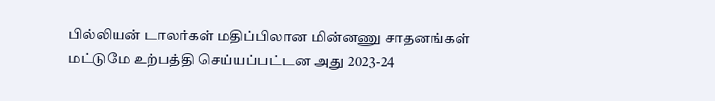பில்லியன் டாலர்கள் மதிப்பிலான மின்னணு சாதனங்கள் மட்டுமே உற்பத்தி செய்யப்பட்டன அது 2023-24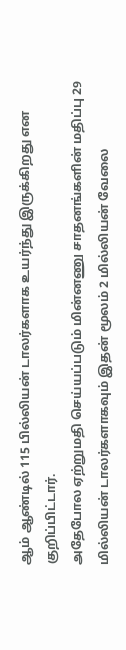ஆம் ஆண்டில் 115 பில்லியன் டாலர்களாக உயர்ந்து இருக்கிறது என குறிப்பிட்டார்.
அதேபோல ஏற்றுமதி செய்யப்படும் மின்னணு சாதனங்களின் மதிப்பு 29 மில்லியன் டாலர்களாகவும் இதன் மூலம் 2 மில்லியன் வேலை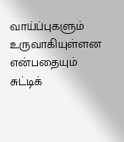வாய்ப்புகளும் உருவாகியுள்ளன என்பதையும் சுட்டிக்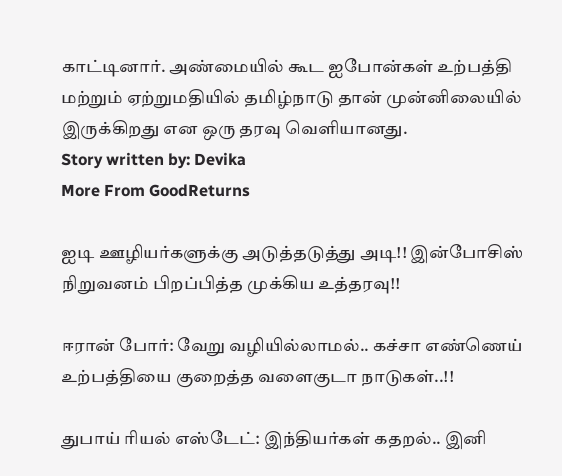காட்டினார். அண்மையில் கூட ஐபோன்கள் உற்பத்தி மற்றும் ஏற்றுமதியில் தமிழ்நாடு தான் முன்னிலையில் இருக்கிறது என ஒரு தரவு வெளியானது.
Story written by: Devika
More From GoodReturns

ஐடி ஊழியர்களுக்கு அடுத்தடுத்து அடி!! இன்போசிஸ் நிறுவனம் பிறப்பித்த முக்கிய உத்தரவு!!

ஈரான் போர்: வேறு வழியில்லாமல்.. கச்சா எண்ணெய் உற்பத்தியை குறைத்த வளைகுடா நாடுகள்..!!

துபாய் ரியல் எஸ்டேட்: இந்தியர்கள் கதறல்.. இனி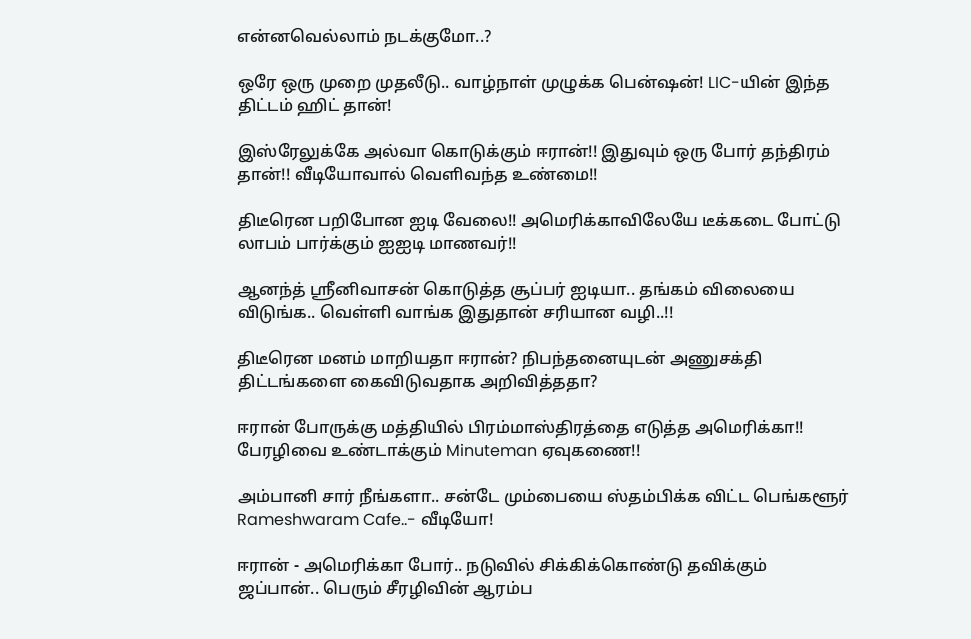என்னவெல்லாம் நடக்குமோ..?

ஒரே ஒரு முறை முதலீடு.. வாழ்நாள் முழுக்க பென்ஷன்! LIC-யின் இந்த திட்டம் ஹிட் தான்!

இஸ்ரேலுக்கே அல்வா கொடுக்கும் ஈரான்!! இதுவும் ஒரு போர் தந்திரம் தான்!! வீடியோவால் வெளிவந்த உண்மை!!

திடீரென பறிபோன ஐடி வேலை!! அமெரிக்காவிலேயே டீக்கடை போட்டு லாபம் பார்க்கும் ஐஐடி மாணவர்!!

ஆனந்த் ஸ்ரீனிவாசன் கொடுத்த சூப்பர் ஐடியா.. தங்கம் விலையை விடுங்க.. வெள்ளி வாங்க இதுதான் சரியான வழி..!!

திடீரென மனம் மாறியதா ஈரான்? நிபந்தனையுடன் அணுசக்தி திட்டங்களை கைவிடுவதாக அறிவித்ததா?

ஈரான் போருக்கு மத்தியில் பிரம்மாஸ்திரத்தை எடுத்த அமெரிக்கா!! பேரழிவை உண்டாக்கும் Minuteman ஏவுகணை!!

அம்பானி சார் நீங்களா.. சன்டே மும்பையை ஸ்தம்பிக்க விட்ட பெங்களூர் Rameshwaram Cafe..- வீடியோ!

ஈரான் - அமெரிக்கா போர்.. நடுவில் சிக்கிக்கொண்டு தவிக்கும் ஜப்பான்.. பெரும் சீரழிவின் ஆரம்ப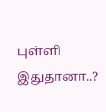புள்ளி இதுதானா..?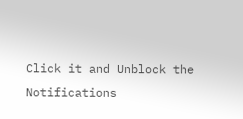Click it and Unblock the Notifications